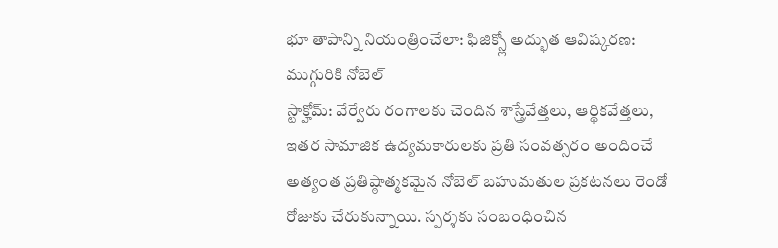భూ తాపాన్ని నియంత్రించేలా: ఫిజిక్స్లో అద్భుత ఆవిష్కరణ: ముగ్గురికి నోబెల్
స్టాక్హోమ్: వేర్వేరు రంగాలకు చెందిన శాస్త్రేవేత్తలు, ఆర్థికవేత్తలు, ఇతర సామాజిక ఉద్యమకారులకు ప్రతి సంవత్సరం అందించే అత్యంత ప్రతిష్ఠాత్మకమైన నోబెల్ బహుమతుల ప్రకటనలు రెండో రోజుకు చేరుకున్నాయి. స్పర్శకు సంబంధించిన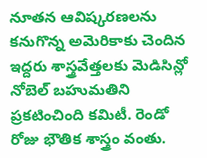నూతన ఆవిష్కరణలను కనుగొన్న అమెరికాకు చెందిన ఇద్దరు శాస్త్రవేత్తలకు మెడిసిన్లో నోబెల్ బహుమతిని ప్రకటించింది కమిటీ. రెండో రోజు భౌతిక శాస్త్రం వంతు.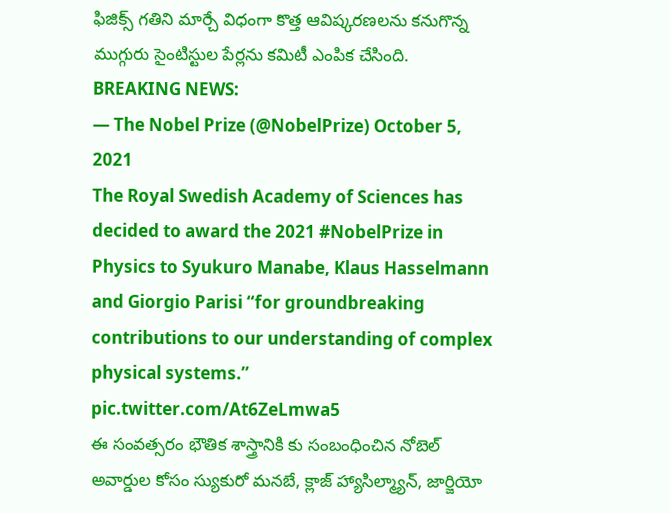ఫిజిక్స్ గతిని మార్చే విధంగా కొత్త ఆవిష్కరణలను కనుగొన్న ముగ్గురు సైంటిస్టుల పేర్లను కమిటీ ఎంపిక చేసింది.
BREAKING NEWS:
— The Nobel Prize (@NobelPrize) October 5, 2021
The Royal Swedish Academy of Sciences has decided to award the 2021 #NobelPrize in Physics to Syukuro Manabe, Klaus Hasselmann and Giorgio Parisi “for groundbreaking contributions to our understanding of complex physical systems.” pic.twitter.com/At6ZeLmwa5
ఈ సంవత్సరం భౌతిక శాస్త్రానికి కు సంబంధించిన నోబెల్ అవార్డుల కోసం స్యుకురో మనబే, క్లాజ్ హ్యాసిల్మ్యాన్, జార్జియో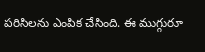పరిసిలను ఎంపిక చేసింది. ఈ ముగ్గురూ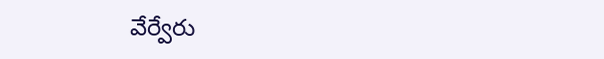వేర్వేరు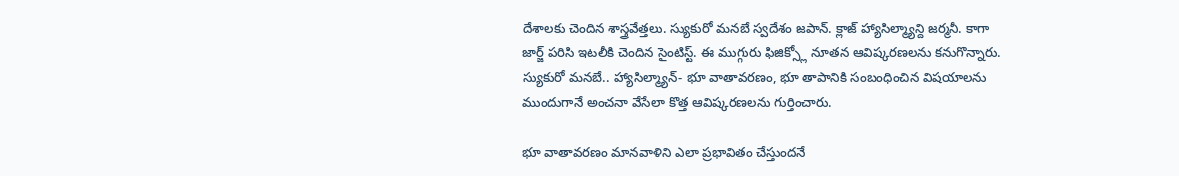దేశాలకు చెందిన శాస్త్రవేత్తలు. స్యుకురో మనబే స్వదేశం జపాన్. క్లాజ్ హ్యాసిల్మ్యాన్ది జర్మనీ. కాగా జార్జ్ పరిసి ఇటలీకి చెందిన సైంటిస్ట్. ఈ ముగ్గురు ఫిజిక్స్లో నూతన ఆవిష్కరణలను కనుగొన్నారు. స్యుకురో మనబే.. హ్యాసిల్మ్యాన్- భూ వాతావరణం, భూ తాపానికి సంబంధించిన విషయాలను ముందుగానే అంచనా వేసేలా కొత్త ఆవిష్కరణలను గుర్తించారు.

భూ వాతావరణం మానవాళిని ఎలా ప్రభావితం చేస్తుందనే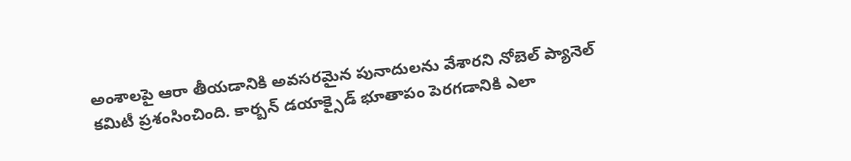అంశాలపై ఆరా తీయడానికి అవసరమైన పునాదులను వేశారని నోబెల్ ప్యానెల్ కమిటీ ప్రశంసించింది. కార్బన్ డయాక్సైడ్ భూతాపం పెరగడానికి ఎలా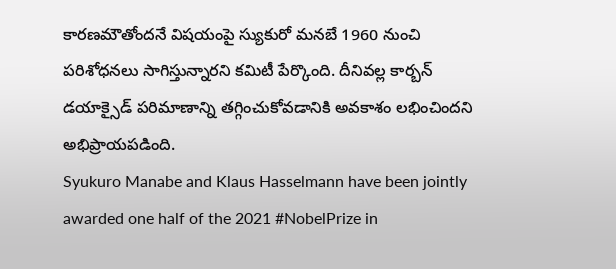కారణమౌతోందనే విషయంపై స్యుకురో మనబే 1960 నుంచి పరిశోధనలు సాగిస్తున్నారని కమిటీ పేర్కొంది. దీనివల్ల కార్బన్ డయాక్సైడ్ పరిమాణాన్ని తగ్గించుకోవడానికి అవకాశం లభించిందని అభిప్రాయపడింది.
Syukuro Manabe and Klaus Hasselmann have been jointly awarded one half of the 2021 #NobelPrize in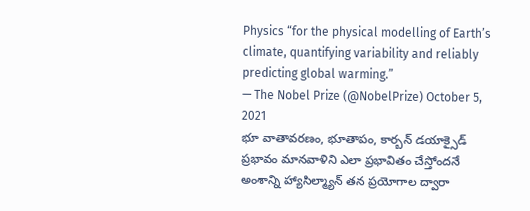Physics “for the physical modelling of Earth’s climate, quantifying variability and reliably predicting global warming.”
— The Nobel Prize (@NobelPrize) October 5, 2021
భూ వాతావరణం, భూతాపం, కార్బన్ డయాక్సైడ్ ప్రభావం మానవాళిని ఎలా ప్రభావితం చేస్తోందనే అంశాన్ని హ్యాసిల్మ్యాన్ తన ప్రయోగాల ద్వారా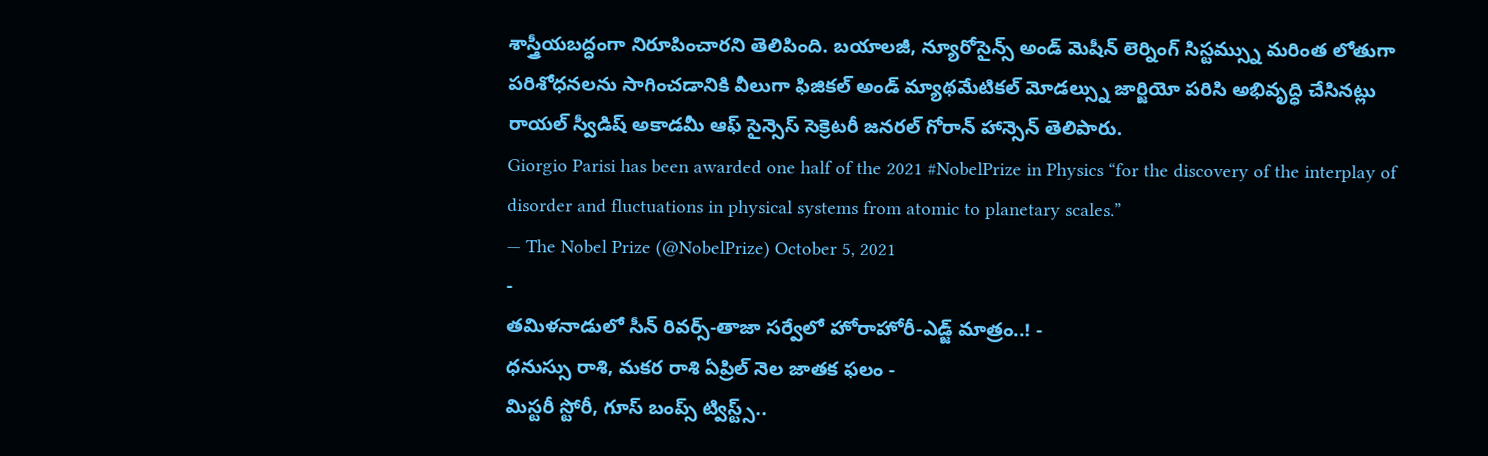శాస్త్రీయబద్ధంగా నిరూపించారని తెలిపింది. బయాలజీ, న్యూరోసైన్స్ అండ్ మెషీన్ లెర్నింగ్ సిస్టమ్స్ను మరింత లోతుగా పరిశోధనలను సాగించడానికి వీలుగా ఫిజికల్ అండ్ మ్యాథమేటికల్ మోడల్స్ను జార్జియో పరిసి అభివృద్ధి చేసినట్లు రాయల్ స్వీడిష్ అకాడమీ ఆఫ్ సైన్సెస్ సెక్రెటరీ జనరల్ గోరాన్ హాన్సెన్ తెలిపారు.
Giorgio Parisi has been awarded one half of the 2021 #NobelPrize in Physics “for the discovery of the interplay of disorder and fluctuations in physical systems from atomic to planetary scales.”
— The Nobel Prize (@NobelPrize) October 5, 2021
-
తమిళనాడులో సీన్ రివర్స్-తాజా సర్వేలో హోరాహోరీ-ఎడ్జ్ మాత్రం..! -
ధనుస్సు రాశి, మకర రాశి ఏప్రిల్ నెల జాతక ఫలం -
మిస్టరీ స్టోరీ, గూస్ బంప్స్ ట్విస్ట్స్..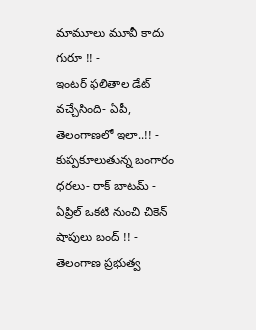మామూలు మూవీ కాదు గురూ !! -
ఇంటర్ ఫలితాల డేట్ వచ్చేసింది- ఏపీ, తెలంగాణలో ఇలా..!! -
కుప్పకూలుతున్న బంగారం ధరలు- రాక్ బాటమ్ -
ఏప్రిల్ ఒకటి నుంచి చికెన్ షాపులు బంద్ !! -
తెలంగాణ ప్రభుత్వ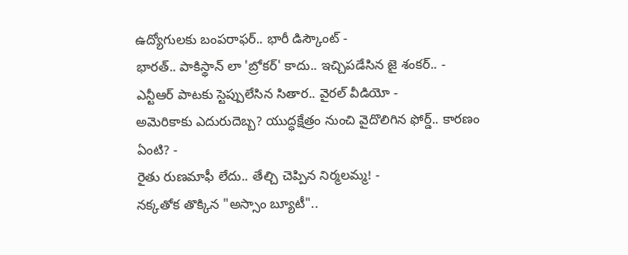ఉద్యోగులకు బంపరాఫర్.. భారీ డిస్కౌంట్ -
భారత్.. పాకిస్థాన్ లా 'బ్రోకర్' కాదు.. ఇచ్చిపడేసిన జై శంకర్.. -
ఎన్టీఆర్ పాటకు స్టెప్పులేసిన సితార.. వైరల్ వీడియో -
అమెరికాకు ఎదురుదెబ్బ? యుద్ధక్షేత్రం నుంచి వైదొలిగిన ఫోర్డ్.. కారణం ఏంటి? -
రైతు రుణమాఫీ లేదు.. తేల్చి చెప్పిన నిర్మలమ్మ! -
నక్కతోక తొక్కిన "అస్సాం బ్యూటీ"..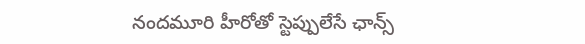నందమూరి హీరోతో స్టెప్పులేసే ఛాన్స్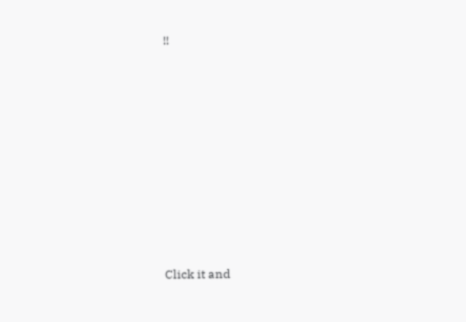!!












Click it and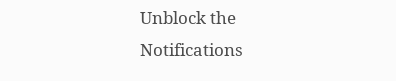Unblock the Notifications